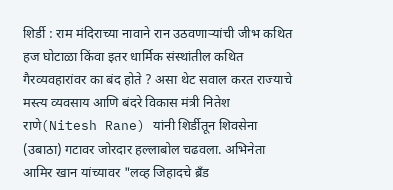शिर्डी : राम मंदिराच्या नावाने रान उठवणाऱ्यांची जीभ कथित हज घोटाळा किंवा इतर धार्मिक संस्थांतील कथित गैरव्यवहारांवर का बंद होते ? असा थेट सवाल करत राज्याचे मस्त्य व्यवसाय आणि बंदरे विकास मंत्री नितेश राणे(Nitesh Rane) यांनी शिर्डीतून शिवसेना (उबाठा) गटावर जोरदार हल्लाबोल चढवला. अभिनेता आमिर खान यांच्यावर "लव्ह जिहादचे ब्रँड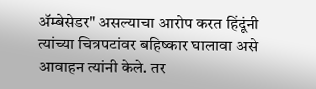ॲम्बेसेडर" असल्याचा आरोप करत हिंदूंनी त्यांच्या चित्रपटांवर बहिष्कार घालावा असे आवाहन त्यांनी केले. तर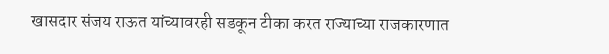खासदार संजय राऊत यांच्यावरही सडकून टीका करत राज्याच्या राजकारणात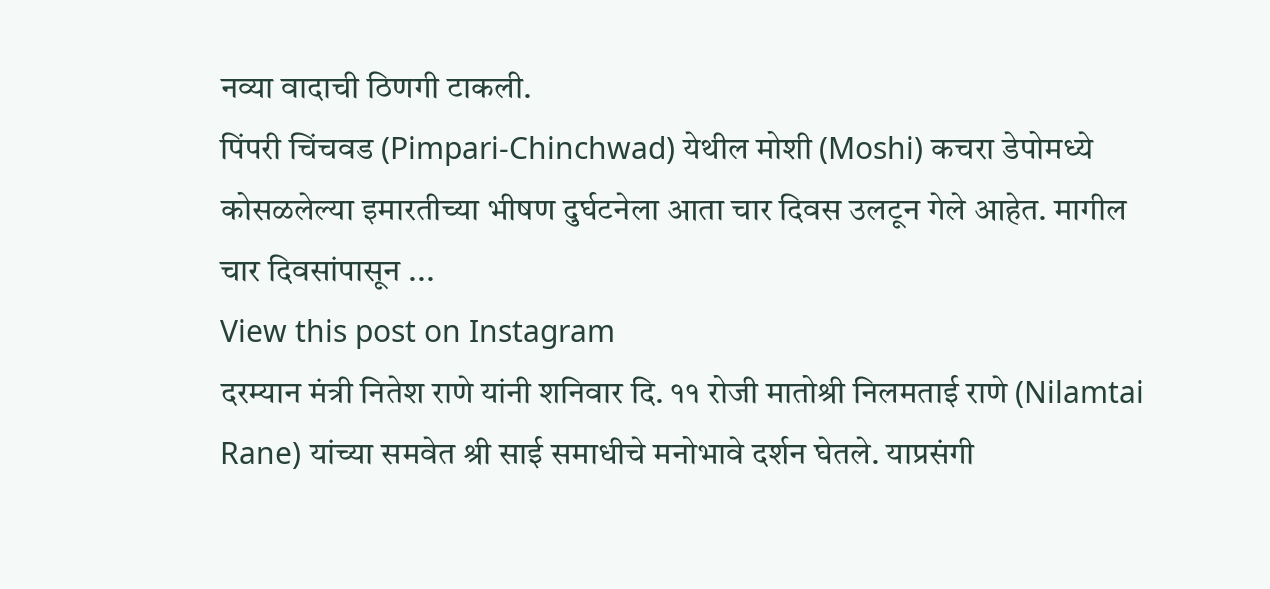नव्या वादाची ठिणगी टाकली.
पिंपरी चिंचवड (Pimpari-Chinchwad) येथील मोशी (Moshi) कचरा डेपोमध्ये कोसळलेल्या इमारतीच्या भीषण दुर्घटनेला आता चार दिवस उलटून गेले आहेत. मागील चार दिवसांपासून ...
View this post on Instagram
दरम्यान मंत्री नितेश राणे यांनी शनिवार दि. ११ रोजी मातोश्री निलमताई राणे (Nilamtai Rane) यांच्या समवेत श्री साई समाधीचे मनोभावे दर्शन घेतले. याप्रसंगी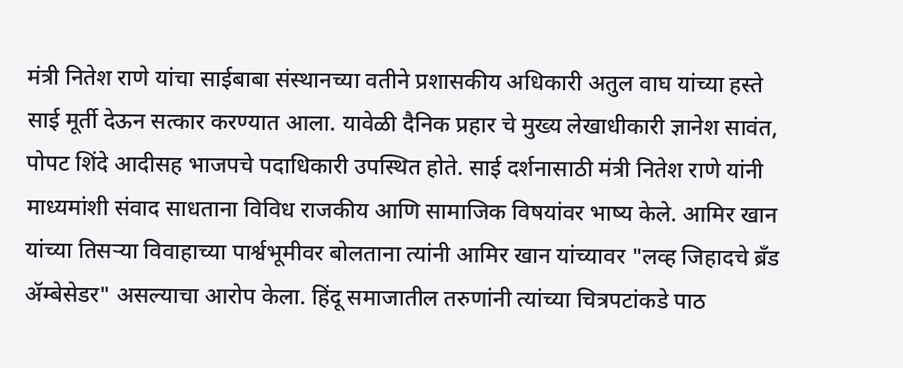मंत्री नितेश राणे यांचा साईबाबा संस्थानच्या वतीने प्रशासकीय अधिकारी अतुल वाघ यांच्या हस्ते साई मूर्ती देऊन सत्कार करण्यात आला. यावेळी दैनिक प्रहार चे मुख्य लेखाधीकारी ज्ञानेश सावंत, पोपट शिंदे आदीसह भाजपचे पदाधिकारी उपस्थित होते. साई दर्शनासाठी मंत्री नितेश राणे यांनी माध्यमांशी संवाद साधताना विविध राजकीय आणि सामाजिक विषयांवर भाष्य केले. आमिर खान यांच्या तिसऱ्या विवाहाच्या पार्श्वभूमीवर बोलताना त्यांनी आमिर खान यांच्यावर "लव्ह जिहादचे ब्रँड ॲम्बेसेडर" असल्याचा आरोप केला. हिंदू समाजातील तरुणांनी त्यांच्या चित्रपटांकडे पाठ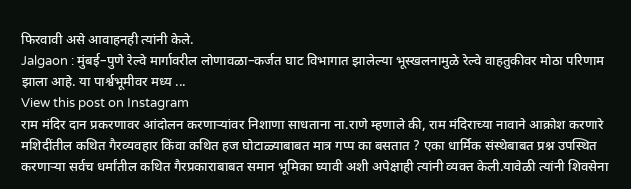फिरवावी असे आवाहनही त्यांनी केले.
Jalgaon : मुंबई–पुणे रेल्वे मार्गावरील लोणावळा–कर्जत घाट विभागात झालेल्या भूस्खलनामुळे रेल्वे वाहतुकीवर मोठा परिणाम झाला आहे. या पार्श्वभूमीवर मध्य ...
View this post on Instagram
राम मंदिर दान प्रकरणावर आंदोलन करणाऱ्यांवर निशाणा साधताना ना.राणे म्हणाले की, राम मंदिराच्या नावाने आक्रोश करणारे मशिदींतील कथित गैरव्यवहार किंवा कथित हज घोटाळ्याबाबत मात्र गप्प का बसतात ? एका धार्मिक संस्थेबाबत प्रश्न उपस्थित करणाऱ्या सर्वच धर्मांतील कथित गैरप्रकाराबाबत समान भूमिका घ्यावी अशी अपेक्षाही त्यांनी व्यक्त केली.यावेळी त्यांनी शिवसेना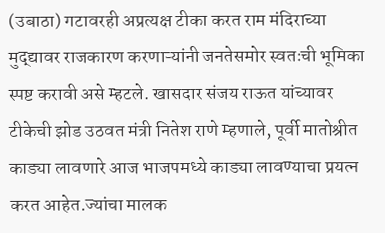(उबाठा) गटावरही अप्रत्यक्ष टीका करत राम मंदिराच्या मुद्द्यावर राजकारण करणाऱ्यांनी जनतेसमोर स्वतःची भूमिका स्पष्ट करावी असे म्हटले. खासदार संजय राऊत यांच्यावर टीकेची झोड उठवत मंत्री नितेश राणे म्हणाले, पूर्वी मातोश्रीत काड्या लावणारे आज भाजपमध्ये काड्या लावण्याचा प्रयत्न करत आहेत.ज्यांचा मालक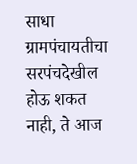साधा ग्रामपंचायतीचा सरपंचदेखील होऊ शकत नाही, ते आज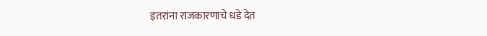इतरांना राजकारणाचे धडे देत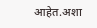आहेत.अशा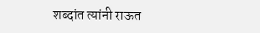शब्दांत त्यांनी राऊत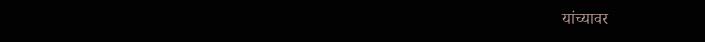यांच्यावर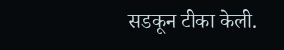सडकून टीका केली.